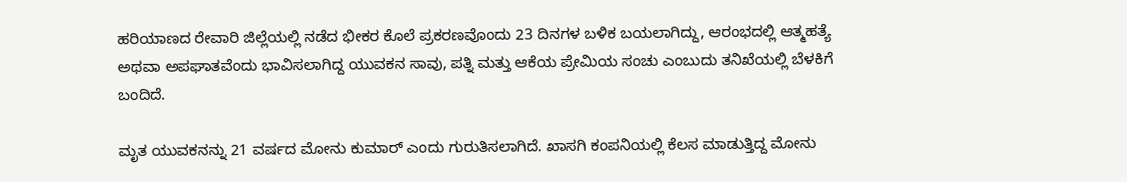ಹರಿಯಾಣದ ರೇವಾರಿ ಜಿಲ್ಲೆಯಲ್ಲಿ ನಡೆದ ಭೀಕರ ಕೊಲೆ ಪ್ರಕರಣವೊಂದು 23 ದಿನಗಳ ಬಳಿಕ ಬಯಲಾಗಿದ್ದು, ಆರಂಭದಲ್ಲಿ ಆತ್ಮಹತ್ಯೆ ಅಥವಾ ಅಪಘಾತವೆಂದು ಭಾವಿಸಲಾಗಿದ್ದ ಯುವಕನ ಸಾವು, ಪತ್ನಿ ಮತ್ತು ಆಕೆಯ ಪ್ರೇಮಿಯ ಸಂಚು ಎಂಬುದು ತನಿಖೆಯಲ್ಲಿ ಬೆಳಕಿಗೆ ಬಂದಿದೆ.

ಮೃತ ಯುವಕನನ್ನು 21 ವರ್ಷದ ಮೋನು ಕುಮಾರ್ ಎಂದು ಗುರುತಿಸಲಾಗಿದೆ. ಖಾಸಗಿ ಕಂಪನಿಯಲ್ಲಿ ಕೆಲಸ ಮಾಡುತ್ತಿದ್ದ ಮೋನು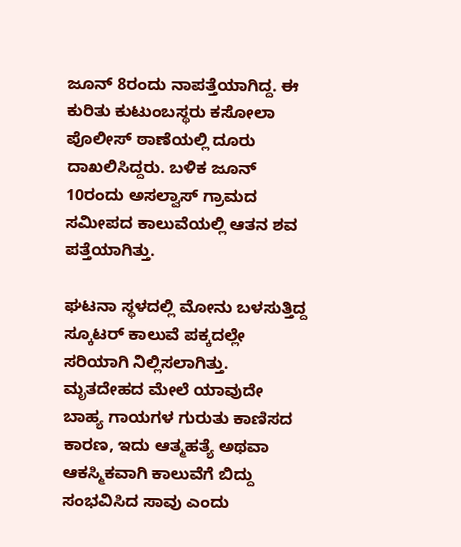ಜೂನ್ 8ರಂದು ನಾಪತ್ತೆಯಾಗಿದ್ದ. ಈ ಕುರಿತು ಕುಟುಂಬಸ್ಥರು ಕಸೋಲಾ ಪೊಲೀಸ್ ಠಾಣೆಯಲ್ಲಿ ದೂರು ದಾಖಲಿಸಿದ್ದರು. ಬಳಿಕ ಜೂನ್ 10ರಂದು ಅಸಲ್ವಾಸ್ ಗ್ರಾಮದ ಸಮೀಪದ ಕಾಲುವೆಯಲ್ಲಿ ಆತನ ಶವ ಪತ್ತೆಯಾಗಿತ್ತು.

ಘಟನಾ ಸ್ಥಳದಲ್ಲಿ ಮೋನು ಬಳಸುತ್ತಿದ್ದ ಸ್ಕೂಟರ್ ಕಾಲುವೆ ಪಕ್ಕದಲ್ಲೇ ಸರಿಯಾಗಿ ನಿಲ್ಲಿಸಲಾಗಿತ್ತು. ಮೃತದೇಹದ ಮೇಲೆ ಯಾವುದೇ ಬಾಹ್ಯ ಗಾಯಗಳ ಗುರುತು ಕಾಣಿಸದ ಕಾರಣ, ಇದು ಆತ್ಮಹತ್ಯೆ ಅಥವಾ ಆಕಸ್ಮಿಕವಾಗಿ ಕಾಲುವೆಗೆ ಬಿದ್ದು ಸಂಭವಿಸಿದ ಸಾವು ಎಂದು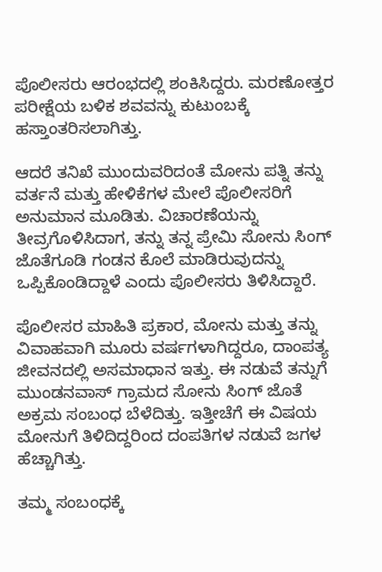ಪೊಲೀಸರು ಆರಂಭದಲ್ಲಿ ಶಂಕಿಸಿದ್ದರು. ಮರಣೋತ್ತರ ಪರೀಕ್ಷೆಯ ಬಳಿಕ ಶವವನ್ನು ಕುಟುಂಬಕ್ಕೆ ಹಸ್ತಾಂತರಿಸಲಾಗಿತ್ತು.

ಆದರೆ ತನಿಖೆ ಮುಂದುವರಿದಂತೆ ಮೋನು ಪತ್ನಿ ತನ್ನು ವರ್ತನೆ ಮತ್ತು ಹೇಳಿಕೆಗಳ ಮೇಲೆ ಪೊಲೀಸರಿಗೆ ಅನುಮಾನ ಮೂಡಿತು. ವಿಚಾರಣೆಯನ್ನು ತೀವ್ರಗೊಳಿಸಿದಾಗ, ತನ್ನು ತನ್ನ ಪ್ರೇಮಿ ಸೋನು ಸಿಂಗ್ ಜೊತೆಗೂಡಿ ಗಂಡನ ಕೊಲೆ ಮಾಡಿರುವುದನ್ನು ಒಪ್ಪಿಕೊಂಡಿದ್ದಾಳೆ ಎಂದು ಪೊಲೀಸರು ತಿಳಿಸಿದ್ದಾರೆ.

ಪೊಲೀಸರ ಮಾಹಿತಿ ಪ್ರಕಾರ, ಮೋನು ಮತ್ತು ತನ್ನು ವಿವಾಹವಾಗಿ ಮೂರು ವರ್ಷಗಳಾಗಿದ್ದರೂ, ದಾಂಪತ್ಯ ಜೀವನದಲ್ಲಿ ಅಸಮಾಧಾನ ಇತ್ತು. ಈ ನಡುವೆ ತನ್ನುಗೆ ಮುಂಡನವಾಸ್ ಗ್ರಾಮದ ಸೋನು ಸಿಂಗ್ ಜೊತೆ ಅಕ್ರಮ ಸಂಬಂಧ ಬೆಳೆದಿತ್ತು. ಇತ್ತೀಚೆಗೆ ಈ ವಿಷಯ ಮೋನುಗೆ ತಿಳಿದಿದ್ದರಿಂದ ದಂಪತಿಗಳ ನಡುವೆ ಜಗಳ ಹೆಚ್ಚಾಗಿತ್ತು.

ತಮ್ಮ ಸಂಬಂಧಕ್ಕೆ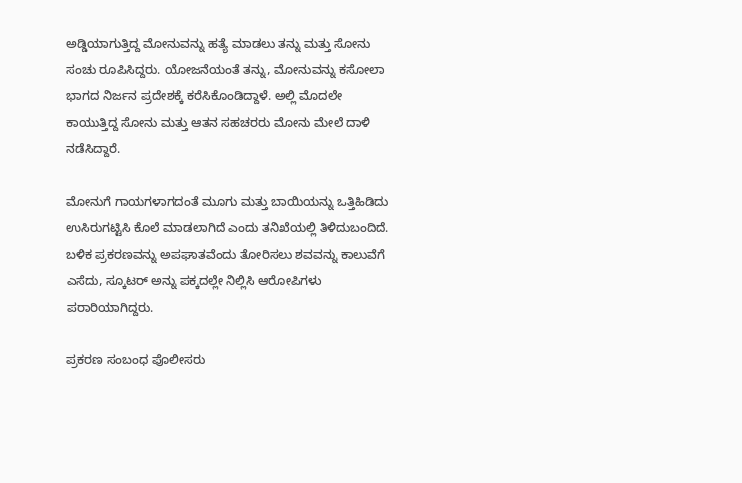ಅಡ್ಡಿಯಾಗುತ್ತಿದ್ದ ಮೋನುವನ್ನು ಹತ್ಯೆ ಮಾಡಲು ತನ್ನು ಮತ್ತು ಸೋನು ಸಂಚು ರೂಪಿಸಿದ್ದರು. ಯೋಜನೆಯಂತೆ ತನ್ನು, ಮೋನುವನ್ನು ಕಸೋಲಾ ಭಾಗದ ನಿರ್ಜನ ಪ್ರದೇಶಕ್ಕೆ ಕರೆಸಿಕೊಂಡಿದ್ದಾಳೆ. ಅಲ್ಲಿ ಮೊದಲೇ ಕಾಯುತ್ತಿದ್ದ ಸೋನು ಮತ್ತು ಆತನ ಸಹಚರರು ಮೋನು ಮೇಲೆ ದಾಳಿ ನಡೆಸಿದ್ದಾರೆ.

ಮೋನುಗೆ ಗಾಯಗಳಾಗದಂತೆ ಮೂಗು ಮತ್ತು ಬಾಯಿಯನ್ನು ಒತ್ತಿಹಿಡಿದು ಉಸಿರುಗಟ್ಟಿಸಿ ಕೊಲೆ ಮಾಡಲಾಗಿದೆ ಎಂದು ತನಿಖೆಯಲ್ಲಿ ತಿಳಿದುಬಂದಿದೆ. ಬಳಿಕ ಪ್ರಕರಣವನ್ನು ಅಪಘಾತವೆಂದು ತೋರಿಸಲು ಶವವನ್ನು ಕಾಲುವೆಗೆ ಎಸೆದು, ಸ್ಕೂಟರ್ ಅನ್ನು ಪಕ್ಕದಲ್ಲೇ ನಿಲ್ಲಿಸಿ ಆರೋಪಿಗಳು ಪರಾರಿಯಾಗಿದ್ದರು.

ಪ್ರಕರಣ ಸಂಬಂಧ ಪೊಲೀಸರು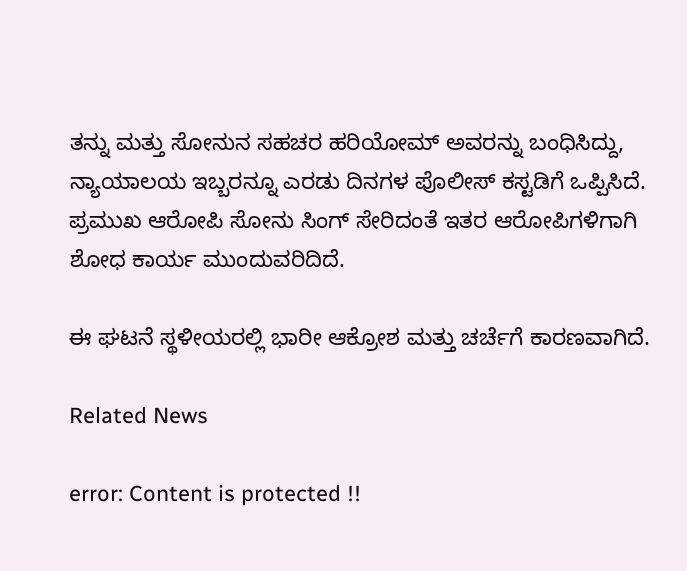ತನ್ನು ಮತ್ತು ಸೋನುನ ಸಹಚರ ಹರಿಯೋಮ್ ಅವರನ್ನು ಬಂಧಿಸಿದ್ದು, ನ್ಯಾಯಾಲಯ ಇಬ್ಬರನ್ನೂ ಎರಡು ದಿನಗಳ ಪೊಲೀಸ್ ಕಸ್ಟಡಿಗೆ ಒಪ್ಪಿಸಿದೆ. ಪ್ರಮುಖ ಆರೋಪಿ ಸೋನು ಸಿಂಗ್ ಸೇರಿದಂತೆ ಇತರ ಆರೋಪಿಗಳಿಗಾಗಿ ಶೋಧ ಕಾರ್ಯ ಮುಂದುವರಿದಿದೆ.

ಈ ಘಟನೆ ಸ್ಥಳೀಯರಲ್ಲಿ ಭಾರೀ ಆಕ್ರೋಶ ಮತ್ತು ಚರ್ಚೆಗೆ ಕಾರಣವಾಗಿದೆ.

Related News

error: Content is protected !!